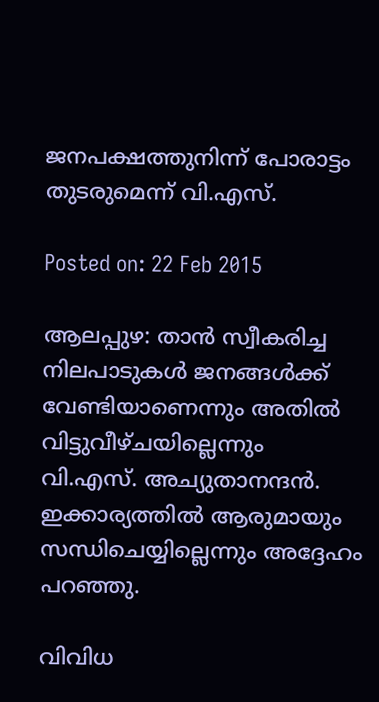ജനപക്ഷത്തുനിന്ന് പോരാട്ടം തുടരുമെന്ന് വി.എസ്.

Posted on: 22 Feb 2015

ആലപ്പുഴ: താന്‍ സ്വീകരിച്ച നിലപാടുകള്‍ ജനങ്ങള്‍ക്ക് വേണ്ടിയാണെന്നും അതില്‍ വിട്ടുവീഴ്ചയില്ലെന്നും വി.എസ്. അച്യുതാനന്ദന്‍. ഇക്കാര്യത്തില്‍ ആരുമായും സന്ധിചെയ്യില്ലെന്നും അദ്ദേഹം പറഞ്ഞു.

വിവിധ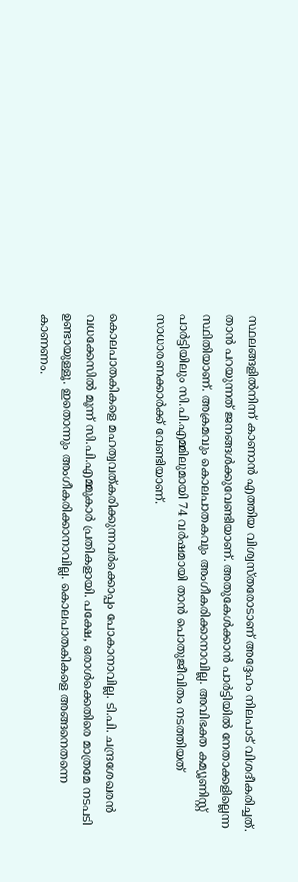സ്ഥലങ്ങളില്‍നിന്ന് കാണാന്‍ എത്തിയ വിശ്വസ്തരോടാണ് അദ്ദേഹം നിലപാട് വിശദീകരിച്ചത്. താന്‍ പറയുന്നത് ജനങ്ങള്‍ക്കുവേണ്ടിയാണ്. അതുകേള്‍ക്കാന്‍ പാര്‍ട്ടിയില്‍ നേതാക്കളില്ലെന്ന സ്ഥിതിയാണ്. അക്രമവും കൊലപാതകവും അംഗീകരിക്കാനാവില്ല. അവിഭക്ത കമ്യൂണിസ്റ്റ് പാര്‍ട്ടിയിലും സി.പി.എമ്മിലുമായി 74 വര്‍ഷമായി താന്‍ പൊതുജീവിതം നടത്തിയത് സാധാരണക്കാര്‍ക്ക് വേണ്ടിയാണ്.

കൊലപാതകികളെ മഹത്വവത്കരിക്കുന്നവര്‍ക്കൊപ്പം പോകാനാവില്ല. ടി.പി. ചന്ദ്രശേഖരന്‍ വധക്കേസില്‍ മൂന്ന് സി.പി.എമ്മുകാര്‍ പ്രതികളായി. പക്ഷേ, ഒരാള്‍ക്കെതിരെ മാത്രമേ നടപടി ഉണ്ടായുള്ളൂ. ഇതൊന്നും അംഗീകരിക്കാനാവില്ല. കൊലപാതകികളെ അങ്ങനെതന്നെ കാണണം.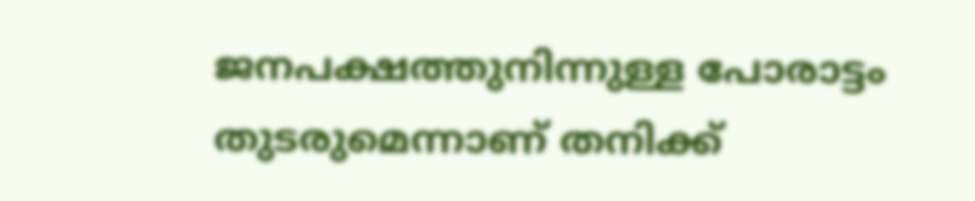ജനപക്ഷത്തുനിന്നുള്ള പോരാട്ടം തുടരുമെന്നാണ് തനിക്ക്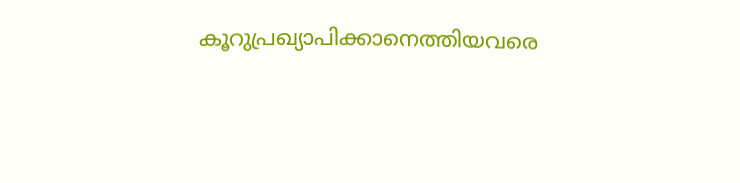കൂറുപ്രഖ്യാപിക്കാനെത്തിയവരെ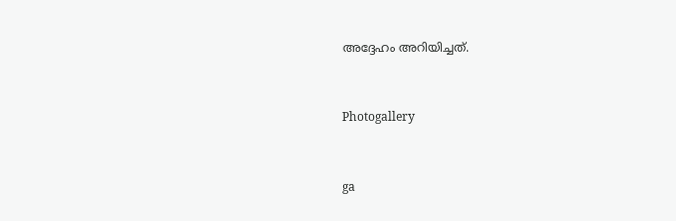അദ്ദേഹം അറിയിച്ചത്.



Photogallery



ga